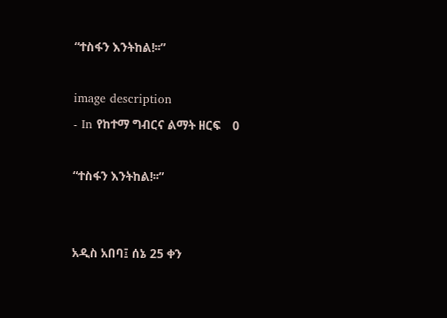“ተስፋን እንትከል!፡፡”

image description
- In የከተማ ግብርና ልማት ዘርፍ    0

“ተስፋን እንትከል!፡፡”


አዲስ አበባ፤ ሰኔ 25 ቀን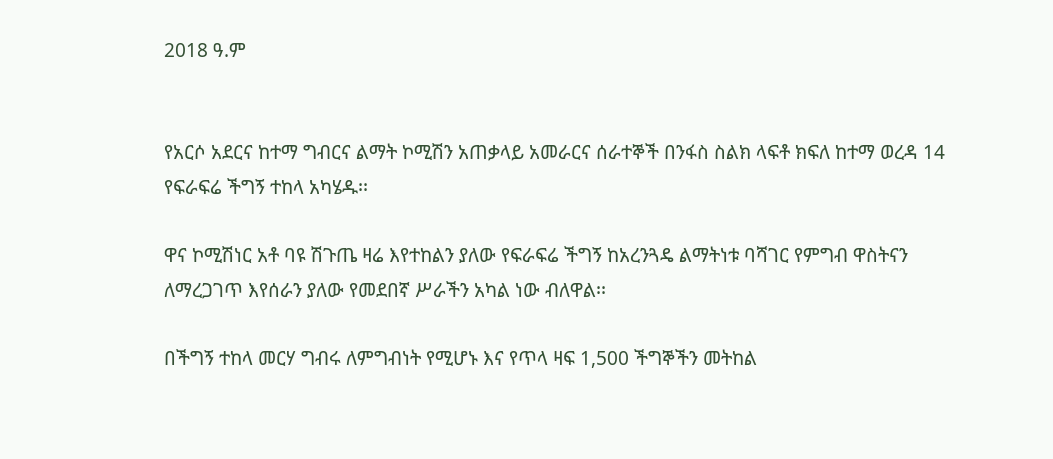2018 ዓ.ም


የአርሶ አደርና ከተማ ግብርና ልማት ኮሚሽን አጠቃላይ አመራርና ሰራተኞች በንፋስ ስልክ ላፍቶ ክፍለ ከተማ ወረዳ 14 የፍራፍሬ ችግኝ ተከላ አካሄዱ፡፡

ዋና ኮሚሽነር አቶ ባዩ ሽጉጤ ዛሬ እየተከልን ያለው የፍራፍሬ ችግኝ ከአረንጓዴ ልማትነቱ ባሻገር የምግብ ዋስትናን ለማረጋገጥ እየሰራን ያለው የመደበኛ ሥራችን አካል ነው ብለዋል፡፡

በችግኝ ተከላ መርሃ ግብሩ ለምግብነት የሚሆኑ እና የጥላ ዛፍ 1,500 ችግኞችን መትከል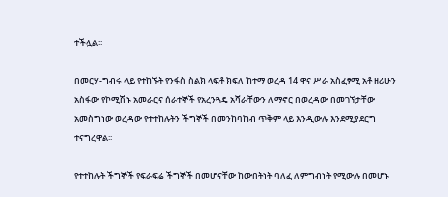ተችሏል፡፡

በመርሃ-ግብሩ ላይ የተከኙት የንፋስ ስልክ ላፍቶ ክፍለ ከተማ ወረዳ 14 ዋና ሥራ አስፈፃሚ አቶ ዘሪሁን አስፋው የኮሚሽኑ አመራርና ሰራተኞች የአረንጓዴ አሻራቸውን ለማኖር በወረዳው በመገኘታቸው አመስግነው ወረዳው የተተከሉትን ችግኞች በመንከባከብ ጥቅም ላይ እንዲውሉ እንደሚያደርግ ተናግረዋል፡፡

የተተከሉት ችግኞች የፍራፍሬ ችግኞች በመሆናቸው ከውበትነት ባለፈ ለምግብነት የሚውሉ በመሆኑ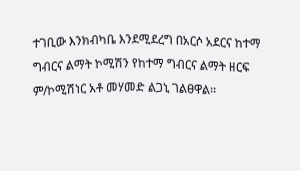ተገቢው እንክብካቤ እንደሚደረግ በአርሶ አደርና ከተማ ግብርና ልማት ኮሚሽን የከተማ ግብርና ልማት ዘርፍ ም/ኮሚሽነር አቶ መሃመድ ልጋኒ ገልፀዋል፡፡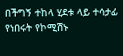በችግኝ ተከላ ሂደቱ ላይ ተሳታፊ የነበሩት የኮሚሽኑ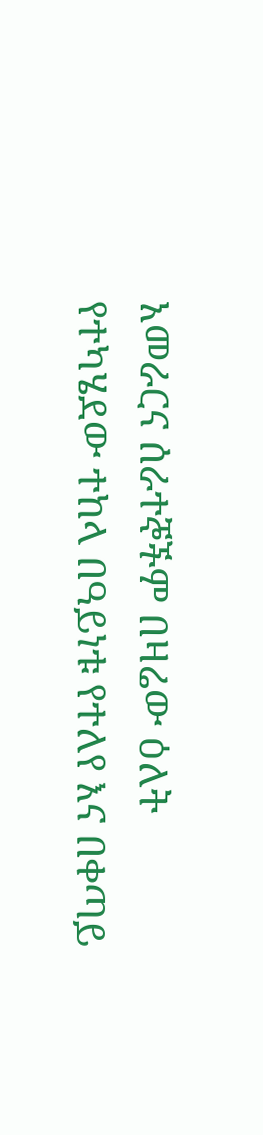አመራርና ሰራተኞችም በዛሬው ዕለት የተካሄደው ተከላ በዓይነቱ የተለየ እና በቀጣይ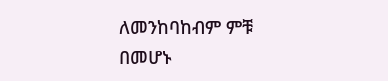ለመንከባከብም ምቹ በመሆኑ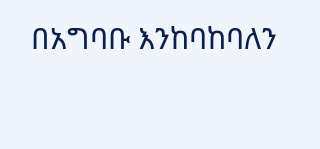በአግባቡ እንከባከባለን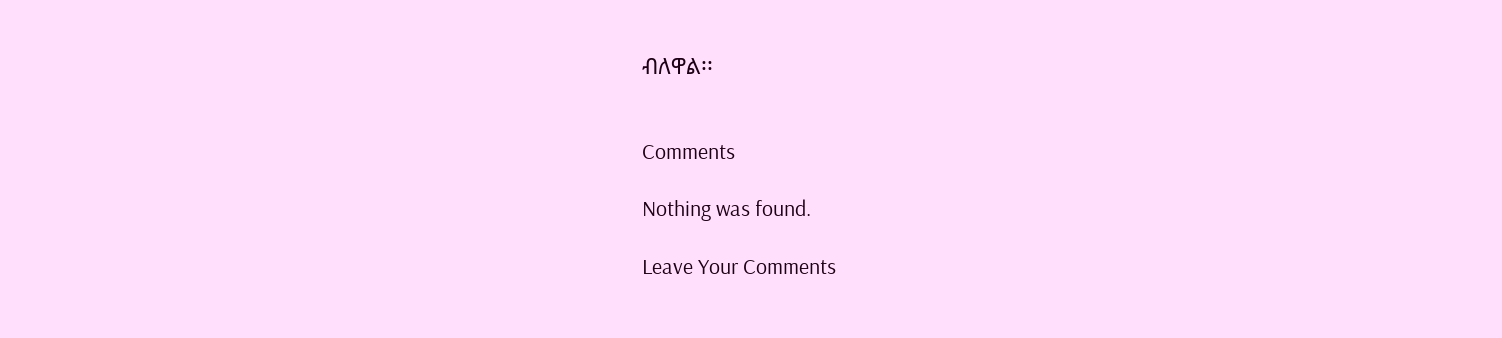ብለዋል፡፡


Comments

Nothing was found.

Leave Your Comments